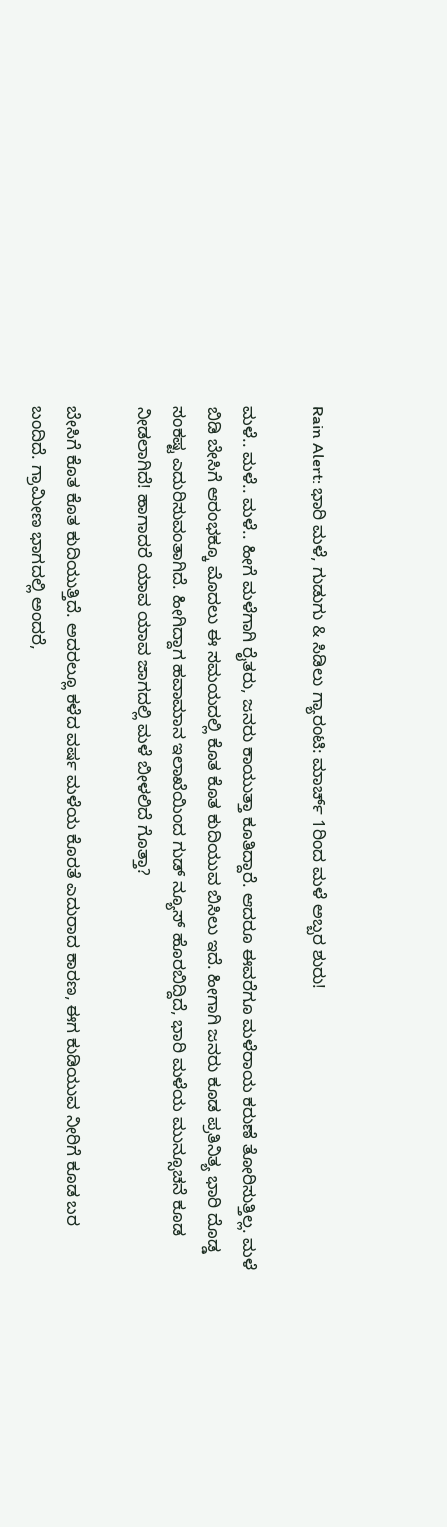Rain Alert: ಭಾರಿ ಮಳೆ, ಗುಡುಗು & ಸಿಡಿಲು ಗ್ಯಾರಂಟಿ: ಮಾರ್ಚ್ 1ರಿಂದ ಮಳೆ ಅಬ್ಬರ ಶುರು!

ಮಳೆ.. ಮಳೆ.. ಮಳೆ.. ಹೀಗೆ ಮಳೆಗಾಗಿ ರೈತರು, ಜನರು ಕಾಯುತ್ತಾ ಕೂತಿದ್ದಾರೆ. ಆದರೂ ಈವರೆಗೂ ಮಳೆರಾಯ ಕರುಣೆ ತೋರಿಸುತ್ತಿಲ್ಲ. ಮಳೆ ಬಿಡಿ ಬೇಸಿಗೆ ಆರಂಭಕ್ಕೂ ಮೊದಲು ಈ ಸಮಯದಲ್ಲಿ ಕೊತ ಕೊತ ಕುದಿಯುವ ಬಿಸಿಲು ಇದೆ. ಹೀಗಾಗಿ ಜನರು ಕೂಡ ಪ್ರತಿನಿತ್ಯ ಭಾರಿ ದೊಡ್ಡ ಸಂಕಷ್ಟ ಎದುರಿಸುವಂತಾಗಿದೆ. ಹೀಗಿದ್ದಾಗ ಹವಾಮಾನ ಇಲಾಖೆಯಿಂದ ಗುಡ್ ನ್ಯೂಸ್ ಹೊರಬಿದ್ದಿದೆ, ಭಾರಿ ಮಳೆಯ ಮುನ್ಸೂಚನೆ ಕೂಡ ನೀಡಲಾಗಿದೆ! ಹಾಗಾದರೆ ಯಾವ ಯಾವ ಜಾಗದಲ್ಲಿ ಮಳೆ ಬೀಳಲಿದೆ ಗೊತ್ತಾ?

ಬೇಸಿಗೆ ಕೊತ ಕೊತ ಕುದಿಯುತ್ತಿದೆ. ಅದರಲ್ಲೂ ಕಳೆದ ವರ್ಷ ಮಳೆಯ ಕೊರತೆ ಎದುರಾದ ಕಾರಣ, ಈಗ ಕುಡಿಯುವ ನೀರಿಗೆ ಕೂಡ ಬರ ಬಂದಿದೆ. ಗ್ರಾಮೀಣ ಭಾಗದಲ್ಲಿ ಅಂದರೆ,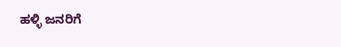ಹಳ್ಳಿ ಜನರಿಗೆ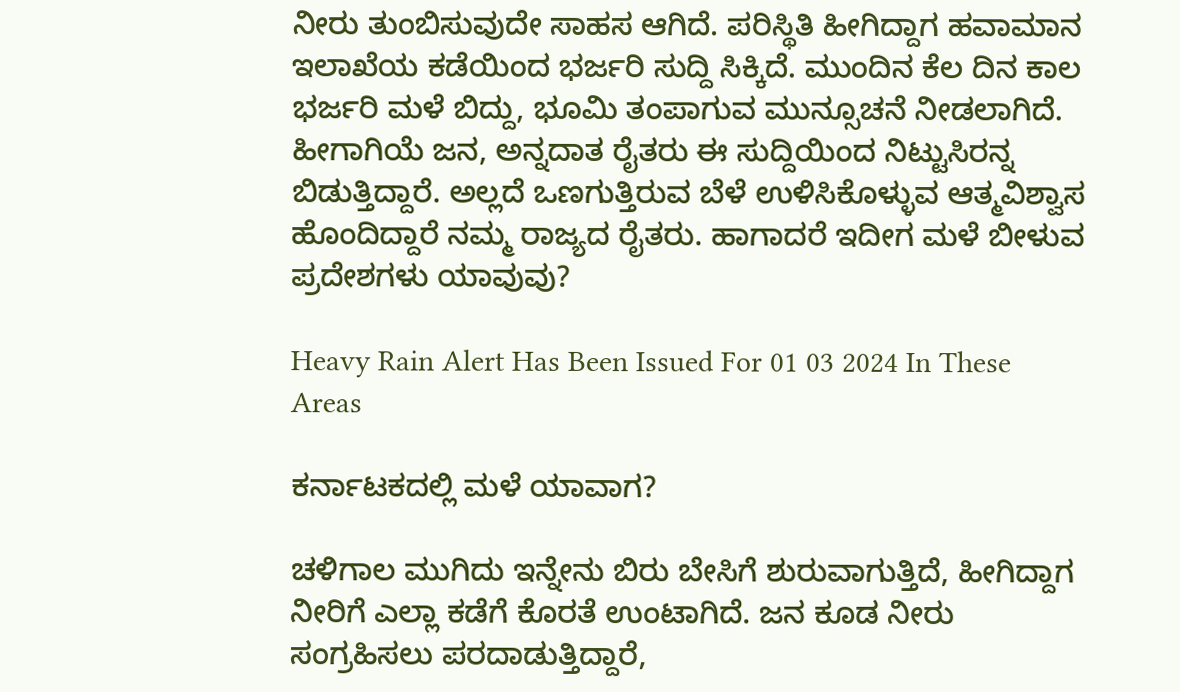ನೀರು ತುಂಬಿಸುವುದೇ ಸಾಹಸ ಆಗಿದೆ. ಪರಿಸ್ಥಿತಿ ಹೀಗಿದ್ದಾಗ ಹವಾಮಾನ ಇಲಾಖೆಯ ಕಡೆಯಿಂದ ಭರ್ಜರಿ ಸುದ್ದಿ ಸಿಕ್ಕಿದೆ. ಮುಂದಿನ ಕೆಲ ದಿನ ಕಾಲ ಭರ್ಜರಿ ಮಳೆ ಬಿದ್ದು, ಭೂಮಿ ತಂಪಾಗುವ ಮುನ್ಸೂಚನೆ ನೀಡಲಾಗಿದೆ. ಹೀಗಾಗಿಯೆ ಜನ, ಅನ್ನದಾತ ರೈತರು ಈ ಸುದ್ದಿಯಿಂದ ನಿಟ್ಟುಸಿರನ್ನ ಬಿಡುತ್ತಿದ್ದಾರೆ. ಅಲ್ಲದೆ ಒಣಗುತ್ತಿರುವ ಬೆಳೆ ಉಳಿಸಿಕೊಳ್ಳುವ ಆತ್ಮವಿಶ್ವಾಸ ಹೊಂದಿದ್ದಾರೆ ನಮ್ಮ ರಾಜ್ಯದ ರೈತರು. ಹಾಗಾದರೆ ಇದೀಗ ಮಳೆ ಬೀಳುವ ಪ್ರದೇಶಗಳು ಯಾವುವು?

Heavy Rain Alert Has Been Issued For 01 03 2024 In These Areas

ಕರ್ನಾಟಕದಲ್ಲಿ ಮಳೆ ಯಾವಾಗ?

ಚಳಿಗಾಲ ಮುಗಿದು ಇನ್ನೇನು ಬಿರು ಬೇಸಿಗೆ ಶುರುವಾಗುತ್ತಿದೆ, ಹೀಗಿದ್ದಾಗ ನೀರಿಗೆ ಎಲ್ಲಾ ಕಡೆಗೆ ಕೊರತೆ ಉಂಟಾಗಿದೆ. ಜನ ಕೂಡ ನೀರು ಸಂಗ್ರಹಿಸಲು ಪರದಾಡುತ್ತಿದ್ದಾರೆ,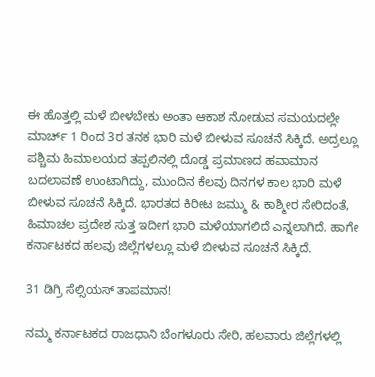ಈ ಹೊತ್ತಲ್ಲಿ ಮಳೆ ಬೀಳಬೇಕು ಅಂತಾ ಆಕಾಶ ನೋಡುವ ಸಮಯದಲ್ಲೇ ಮಾರ್ಚ್ 1 ರಿಂದ 3ರ ತನಕ ಭಾರಿ ಮಳೆ ಬೀಳುವ ಸೂಚನೆ ಸಿಕ್ಕಿದೆ. ಅದ್ರಲ್ಲೂ ಪಶ್ಚಿಮ ಹಿಮಾಲಯದ ತಪ್ಪಲಿನಲ್ಲಿ ದೊಡ್ಡ ಪ್ರಮಾಣದ ಹವಾಮಾನ ಬದಲಾವಣೆ ಉಂಟಾಗಿದ್ದು, ಮುಂದಿನ ಕೆಲವು ದಿನಗಳ ಕಾಲ ಭಾರಿ ಮಳೆ ಬೀಳುವ ಸೂಚನೆ ಸಿಕ್ಕಿದೆ. ಭಾರತದ ಕಿರೀಟ ಜಮ್ಮು & ಕಾಶ್ಮೀರ ಸೇರಿದಂತೆ, ಹಿಮಾಚಲ ಪ್ರದೇಶ ಸುತ್ತ ಇದೀಗ ಭಾರಿ ಮಳೆಯಾಗಲಿದೆ ಎನ್ನಲಾಗಿದೆ. ಹಾಗೇ ಕರ್ನಾಟಕದ ಹಲವು ಜಿಲ್ಲೆಗಳಲ್ಲೂ ಮಳೆ ಬೀಳುವ ಸೂಚನೆ ಸಿಕ್ಕಿದೆ.

31 ಡಿಗ್ರಿ ಸೆಲ್ಸಿಯಸ್ ತಾಪಮಾನ!

ನಮ್ಮ ಕರ್ನಾಟಕದ ರಾಜಧಾನಿ ಬೆಂಗಳೂರು ಸೇರಿ, ಹಲವಾರು ಜಿಲ್ಲೆಗಳಲ್ಲಿ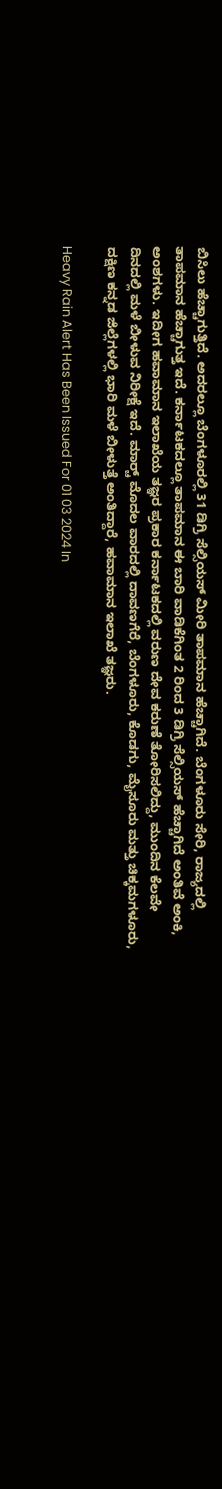ಬಿಸಿಲು ಹೆಚ್ಚಾಗುತ್ತಿದೆ. ಅದರಲ್ಲೂ ಬೆಂಗಳೂರಲ್ಲಿ 31 ಡಿಗ್ರಿ ಸೆಲ್ಸಿಯಸ್ ಮೀರಿ ತಾಪಮಾನ ಹೆಚ್ಚಾಗಿದೆ. ಬೆಂಗಳೂರು ಸೇರಿ, ರಾಜ್ಯದಲ್ಲಿ ತಾಪಮಾನ ಹೆಚ್ಚಾಗುತ್ತ ಇದೆ. ಕರ್ನಾಟಕದಲ್ಲೂ ತಾಪಮಾನ ಈ ಬಾರಿ ವಾಡಿಕೆಗಿಂತ 2 ರಿಂದ 3 ಡಿಗ್ರಿ ಸೆಲ್ಸಿಯಸ್‍ ಹೆಚ್ಚಾಗಿದೆ ಅಂತಿವೆ ಅಂಕಿ, ಅಂಶಗಳು. ಇದೀಗ ಹವಾಮಾನ ಇಲಾಖೆಯ ತಜ್ಞರ ಪ್ರಕಾರ ಕರ್ನಾಟಕದಲ್ಲಿ ವರುಣ ದೇವ ಕರುಣೆ ತೋರಿಸಲಿದ್ದು, ಮುಂದಿನ ಕೆಲವೇ ದಿನದಲ್ಲಿ ಮಳೆ ಬೀಳುವ ನಿರೀಕ್ಷೆ ಇದೆ. ಮಾರ್ಚ್‍ ಮೊದಲ ವಾರದಲ್ಲಿ ದಾವಣಗೆರೆ, ಬೆಂಗಳೂರು, ಕೊಡಗು, ಮೈಸೂರು ಮತ್ತು ಚಿಕ್ಕಮಗಳೂರು, ದಕ್ಷಿಣ ಕನ್ನಡ ಜಿಲ್ಲೆಗಳಲ್ಲಿ ಭಾರಿ ಮಳೆ ಬೀಳುತ್ತೆ ಅಂತಿದ್ದಾರೆ, ಹವಾಮಾನ ಇಲಾಖೆ ತಜ್ಞರು.

Heavy Rain Alert Has Been Issued For 01 03 2024 In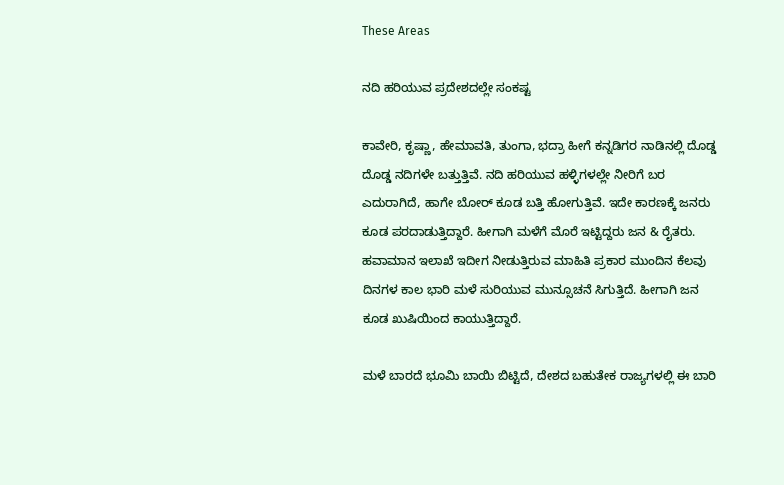These Areas

ನದಿ ಹರಿಯುವ ಪ್ರದೇಶದಲ್ಲೇ ಸಂಕಷ್ಟ

ಕಾವೇರಿ, ಕೃಷ್ಣಾ, ಹೇಮಾವತಿ, ತುಂಗಾ, ಭದ್ರಾ ಹೀಗೆ ಕನ್ನಡಿಗರ ನಾಡಿನಲ್ಲಿ ದೊಡ್ಡ ದೊಡ್ಡ ನದಿಗಳೇ ಬತ್ತುತ್ತಿವೆ. ನದಿ ಹರಿಯುವ ಹಳ್ಳಿಗಳಲ್ಲೇ ನೀರಿಗೆ ಬರ ಎದುರಾಗಿದೆ, ಹಾಗೇ ಬೋರ್ ಕೂಡ ಬತ್ತಿ ಹೋಗುತ್ತಿವೆ. ಇದೇ ಕಾರಣಕ್ಕೆ ಜನರು ಕೂಡ ಪರದಾಡುತ್ತಿದ್ದಾರೆ. ಹೀಗಾಗಿ ಮಳೆಗೆ ಮೊರೆ ಇಟ್ಟಿದ್ದರು ಜನ & ರೈತರು. ಹವಾಮಾನ ಇಲಾಖೆ ಇದೀಗ ನೀಡುತ್ತಿರುವ ಮಾಹಿತಿ ಪ್ರಕಾರ ಮುಂದಿನ ಕೆಲವು ದಿನಗಳ ಕಾಲ ಭಾರಿ ಮಳೆ ಸುರಿಯುವ ಮುನ್ಸೂಚನೆ ಸಿಗುತ್ತಿದೆ. ಹೀಗಾಗಿ ಜನ ಕೂಡ ಖುಷಿಯಿಂದ ಕಾಯುತ್ತಿದ್ದಾರೆ.

ಮಳೆ ಬಾರದೆ ಭೂಮಿ ಬಾಯಿ ಬಿಟ್ಟಿದೆ, ದೇಶದ ಬಹುತೇಕ ರಾಜ್ಯಗಳಲ್ಲಿ ಈ ಬಾರಿ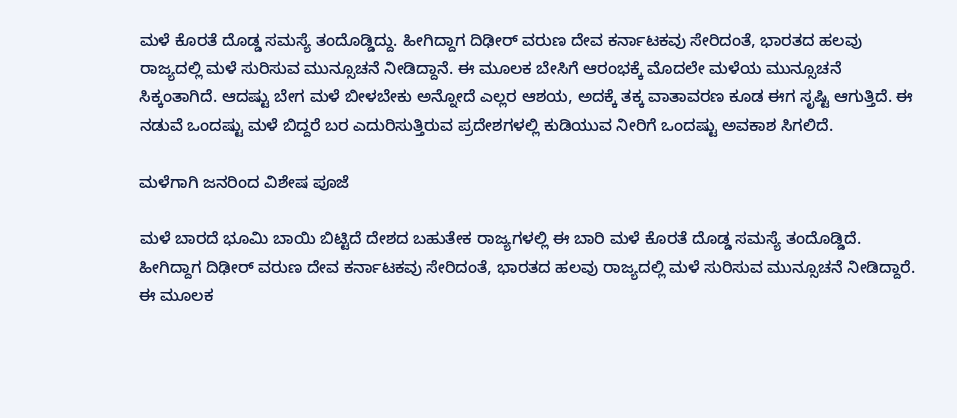ಮಳೆ ಕೊರತೆ ದೊಡ್ಡ ಸಮಸ್ಯೆ ತಂದೊಡ್ಡಿದ್ದು. ಹೀಗಿದ್ದಾಗ ದಿಢೀರ್ ವರುಣ ದೇವ ಕರ್ನಾಟಕವು ಸೇರಿದಂತೆ, ಭಾರತದ ಹಲವು ರಾಜ್ಯದಲ್ಲಿ ಮಳೆ ಸುರಿಸುವ ಮುನ್ಸೂಚನೆ ನೀಡಿದ್ದಾನೆ. ಈ ಮೂಲಕ ಬೇಸಿಗೆ ಆರಂಭಕ್ಕೆ ಮೊದಲೇ ಮಳೆಯ ಮುನ್ಸೂಚನೆ ಸಿಕ್ಕಂತಾಗಿದೆ. ಆದಷ್ಟು ಬೇಗ ಮಳೆ ಬೀಳಬೇಕು ಅನ್ನೋದೆ ಎಲ್ಲರ ಆಶಯ, ಅದಕ್ಕೆ ತಕ್ಕ ವಾತಾವರಣ ಕೂಡ ಈಗ ಸೃಷ್ಟಿ ಆಗುತ್ತಿದೆ. ಈ ನಡುವೆ ಒಂದಷ್ಟು ಮಳೆ ಬಿದ್ದರೆ ಬರ ಎದುರಿಸುತ್ತಿರುವ ಪ್ರದೇಶಗಳಲ್ಲಿ ಕುಡಿಯುವ ನೀರಿಗೆ ಒಂದಷ್ಟು ಅವಕಾಶ ಸಿಗಲಿದೆ.

ಮಳೆಗಾಗಿ ಜನರಿಂದ ವಿಶೇಷ ಪೂಜೆ

ಮಳೆ ಬಾರದೆ ಭೂಮಿ ಬಾಯಿ ಬಿಟ್ಟಿದೆ ದೇಶದ ಬಹುತೇಕ ರಾಜ್ಯಗಳಲ್ಲಿ ಈ ಬಾರಿ ಮಳೆ ಕೊರತೆ ದೊಡ್ಡ ಸಮಸ್ಯೆ ತಂದೊಡ್ಡಿದೆ. ಹೀಗಿದ್ದಾಗ ದಿಢೀರ್ ವರುಣ ದೇವ ಕರ್ನಾಟಕವು ಸೇರಿದಂತೆ, ಭಾರತದ ಹಲವು ರಾಜ್ಯದಲ್ಲಿ ಮಳೆ ಸುರಿಸುವ ಮುನ್ಸೂಚನೆ ನೀಡಿದ್ದಾರೆ. ಈ ಮೂಲಕ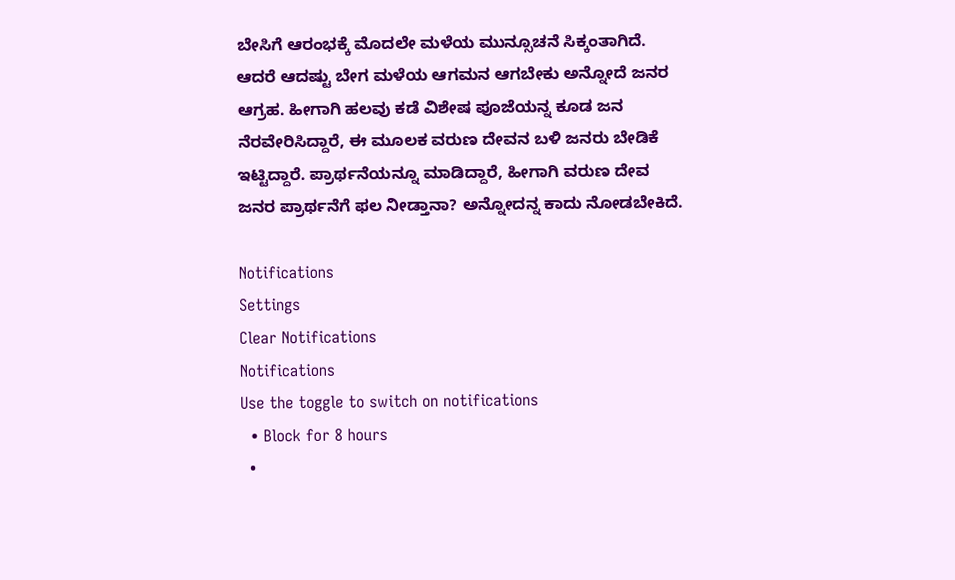ಬೇಸಿಗೆ ಆರಂಭಕ್ಕೆ ಮೊದಲೇ ಮಳೆಯ ಮುನ್ಸೂಚನೆ ಸಿಕ್ಕಂತಾಗಿದೆ. ಆದರೆ ಆದಷ್ಟು ಬೇಗ ಮಳೆಯ ಆಗಮನ ಆಗಬೇಕು ಅನ್ನೋದೆ ಜನರ ಆಗ್ರಹ. ಹೀಗಾಗಿ ಹಲವು ಕಡೆ ವಿಶೇಷ ಪೂಜೆಯನ್ನ ಕೂಡ ಜನ ನೆರವೇರಿಸಿದ್ದಾರೆ, ಈ ಮೂಲಕ ವರುಣ ದೇವನ ಬಳಿ ಜನರು ಬೇಡಿಕೆ ಇಟ್ಟಿದ್ದಾರೆ. ಪ್ರಾರ್ಥನೆಯನ್ನೂ ಮಾಡಿದ್ದಾರೆ, ಹೀಗಾಗಿ ವರುಣ ದೇವ ಜನರ ಪ್ರಾರ್ಥನೆಗೆ ಫಲ ನೀಡ್ತಾನಾ? ಅನ್ನೋದನ್ನ ಕಾದು ನೋಡಬೇಕಿದೆ.

Notifications
Settings
Clear Notifications
Notifications
Use the toggle to switch on notifications
  • Block for 8 hours
  •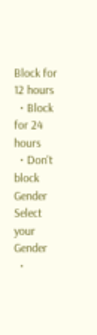Block for 12 hours
  • Block for 24 hours
  • Don't block
Gender
Select your Gender
  •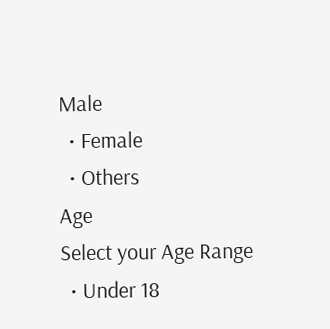Male
  • Female
  • Others
Age
Select your Age Range
  • Under 18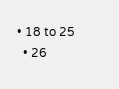• 18 to 25
  • 26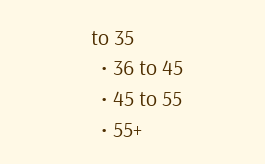to 35
  • 36 to 45
  • 45 to 55
  • 55+